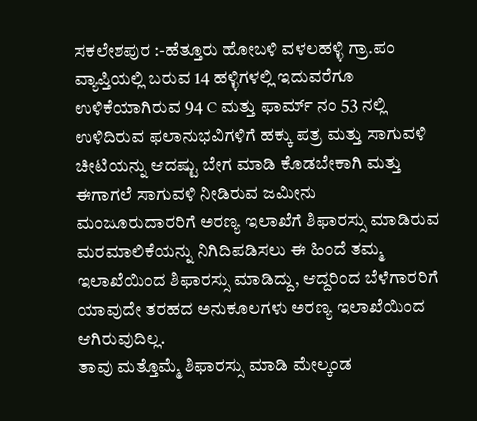ಸಕಲೇಶಪುರ :-ಹೆತ್ತೂರು ಹೋಬಳಿ ವಳಲಹಳ್ಳಿ ಗ್ರಾ.ಪಂ ವ್ಯಾಪ್ತಿಯಲ್ಲಿ ಬರುವ 14 ಹಳ್ಳಿಗಳಲ್ಲಿ ಇದುವರೆಗೂ ಉಳಿಕೆಯಾಗಿರುವ 94 C ಮತ್ತು ಫಾರ್ಮ್ ನಂ 53 ನಲ್ಲಿ ಉಳಿದಿರುವ ಫಲಾನುಭವಿಗಳಿಗೆ ಹಕ್ಕು ಪತ್ರ ಮತ್ತು ಸಾಗುವಳಿ ಚೀಟಿಯನ್ನು ಆದಷ್ಟು ಬೇಗ ಮಾಡಿ ಕೊಡಬೇಕಾಗಿ ಮತ್ತು ಈಗಾಗಲೆ ಸಾಗುವಳಿ ನೀಡಿರುವ ಜಮೀನು ಮಂಜೂರುದಾರರಿಗೆ ಅರಣ್ಯ ಇಲಾಖೆಗೆ ಶಿಫಾರಸ್ಸು ಮಾಡಿರುವ ಮರಮಾಲಿಕೆಯನ್ನು ನಿಗಿದಿಪಡಿಸಲು ಈ ಹಿಂದೆ ತಮ್ಮ ಇಲಾಖೆಯಿಂದ ಶಿಫಾರಸ್ಸು ಮಾಡಿದ್ದು, ಆದ್ದರಿಂದ ಬೆಳೆಗಾರರಿಗೆ ಯಾವುದೇ ತರಹದ ಅನುಕೂಲಗಳು ಅರಣ್ಯ ಇಲಾಖೆಯಿಂದ ಆಗಿರುವುದಿಲ್ಲ.
ತಾವು ಮತ್ತೊಮ್ಮೆ ಶಿಫಾರಸ್ಸು ಮಾಡಿ ಮೇಲ್ಕಂಡ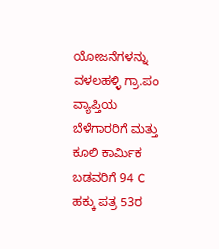ಯೋಜನೆಗಳನ್ನು ವಳಲಹಳ್ಳಿ ಗ್ರಾ.ಪಂ ವ್ಯಾಪ್ತಿಯ ಬೆಳೆಗಾರರಿಗೆ ಮತ್ತು ಕೂಲಿ ಕಾರ್ಮಿಕ ಬಡವರಿಗೆ 94 C ಹಕ್ಕು ಪತ್ರ 53ರ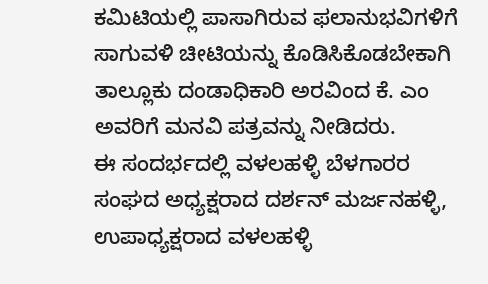ಕಮಿಟಿಯಲ್ಲಿ ಪಾಸಾಗಿರುವ ಫಲಾನುಭವಿಗಳಿಗೆ ಸಾಗುವಳಿ ಚೀಟಿಯನ್ನು ಕೊಡಿಸಿಕೊಡಬೇಕಾಗಿ ತಾಲ್ಲೂಕು ದಂಡಾಧಿಕಾರಿ ಅರವಿಂದ ಕೆ. ಎಂ ಅವರಿಗೆ ಮನವಿ ಪತ್ರವನ್ನು ನೀಡಿದರು.
ಈ ಸಂದರ್ಭದಲ್ಲಿ ವಳಲಹಳ್ಳಿ ಬೆಳಗಾರರ ಸಂಘದ ಅಧ್ಯಕ್ಷರಾದ ದರ್ಶನ್ ಮರ್ಜನಹಳ್ಳಿ, ಉಪಾಧ್ಯಕ್ಷರಾದ ವಳಲಹಳ್ಳಿ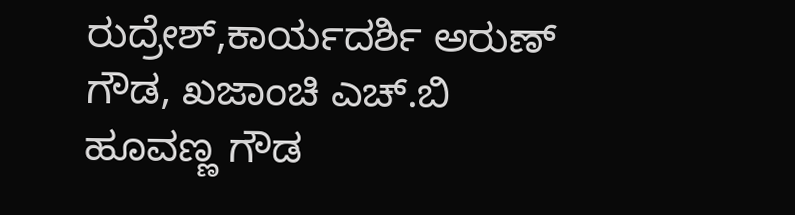ರುದ್ರೇಶ್,ಕಾರ್ಯದರ್ಶಿ ಅರುಣ್ ಗೌಡ, ಖಜಾಂಚಿ ಎಚ್.ಬಿ ಹೂವಣ್ಣ ಗೌಡ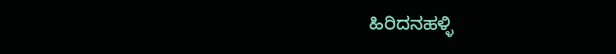ಹಿರಿದನಹಳ್ಳಿ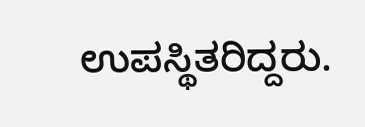ಉಪಸ್ಥಿತರಿದ್ದರು.